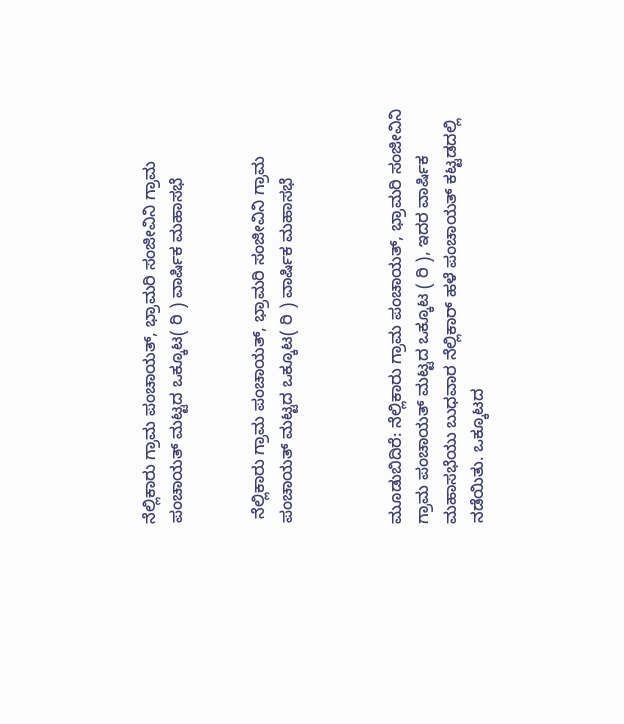ನೆಲ್ಲಿಕಾರು ಗ್ರಾಮ ಪಂಚಾಯತ್, ಭ್ರಾಮರಿ ಸಂಜೀವಿನಿ ಗ್ರಾಮ ಪಂಚಾಯತ್ ಮಟ್ಟದ ಒಕ್ಕೂಟ( ರಿ ) ವಾರ್ಷಿಕ ಮಹಾಸಭೆ


 ನೆಲ್ಲಿಕಾರು ಗ್ರಾಮ ಪಂಚಾಯತ್, ಭ್ರಾಮರಿ ಸಂಜೀವಿನಿ ಗ್ರಾಮ ಪಂಚಾಯತ್ ಮಟ್ಟದ ಒಕ್ಕೂಟ( ರಿ ) ವಾರ್ಷಿಕ ಮಹಾಸಭೆ



ಮೂಡುಬಿದಿರೆ: ನೆಲ್ಲಿಕಾರು ಗ್ರಾಮ ಪಂಚಾಯತ್, ಭ್ರಾಮರಿ ಸಂಜೀವಿನಿ ಗ್ರಾಮ ಪಂಚಾಯತ್ ಮಟ್ಟದ ಒಕ್ಕೂಟ ( ರಿ ), ಇದರ ವಾರ್ಷಿಕ ಮಹಾಸಭೆಯು ಬುಧವಾರ ನೆಲ್ಲಿಕಾರ್ ಹಳೆ ಪಂಚಾಯತ್ ಕಟ್ಟಡದಲ್ಲಿ  ನಡೆಯಿತು. ಒಕ್ಕೂಟದ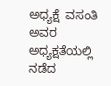ಅಧ್ಯಕ್ಷೆ  ವಸಂತಿ ಅವರ ಅಧ್ಯಕ್ಷತೆಯಲ್ಲಿ ನಡೆದ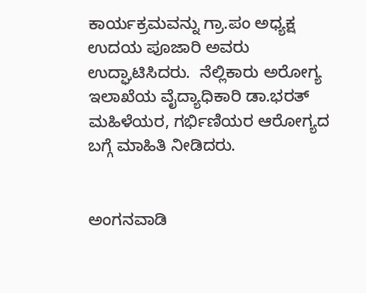ಕಾರ್ಯಕ್ರಮವನ್ನು ಗ್ರಾ.ಪಂ ಅಧ್ಯಕ್ಷ  ಉದಯ ಪೂಜಾರಿ ಅವರು ಉದ್ಘಾಟಿಸಿದರು.  ನೆಲ್ಲಿಕಾರು ಅರೋಗ್ಯ ಇಲಾಖೆಯ ವೈದ್ಯಾಧಿಕಾರಿ ಡಾ.ಭರತ್  ಮಹಿಳೆಯರ, ಗರ್ಭಿಣಿಯರ ಆರೋಗ್ಯದ ಬಗ್ಗೆ ಮಾಹಿತಿ ನೀಡಿದರು.


ಅಂಗನವಾಡಿ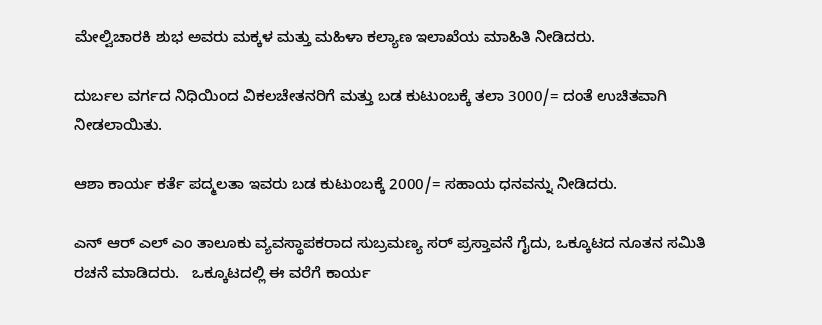ಮೇಲ್ವಿಚಾರಕಿ ಶುಭ ಅವರು ಮಕ್ಕಳ ಮತ್ತು ಮಹಿಳಾ ಕಲ್ಯಾಣ ಇಲಾಖೆಯ ಮಾಹಿತಿ ನೀಡಿದರು.

ದುರ್ಬಲ ವರ್ಗದ ನಿಧಿಯಿಂದ ವಿಕಲಚೇತನರಿಗೆ ಮತ್ತು ಬಡ ಕುಟುಂಬಕ್ಕೆ ತಲಾ 3000/= ದಂತೆ ಉಚಿತವಾಗಿ ನೀಡಲಾಯಿತು.

ಆಶಾ ಕಾರ್ಯ ಕರ್ತೆ ಪದ್ಮಲತಾ ಇವರು ಬಡ ಕುಟುಂಬಕ್ಕೆ 2000/= ಸಹಾಯ ಧನವನ್ನು ನೀಡಿದರು.

ಎನ್ ಆರ್ ಎಲ್ ಎಂ ತಾಲೂಕು ವ್ಯವಸ್ಥಾಪಕರಾದ ಸುಬ್ರಮಣ್ಯ ಸರ್ ಪ್ರಸ್ತಾವನೆ ಗೈದು, ಒಕ್ಕೂಟದ ನೂತನ ಸಮಿತಿ ರಚನೆ ಮಾಡಿದರು.   ಒಕ್ಕೂಟದಲ್ಲಿ ಈ ವರೆಗೆ ಕಾರ್ಯ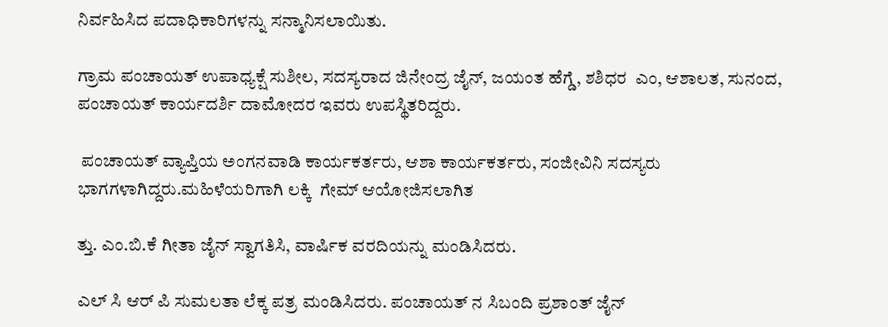ನಿರ್ವಹಿಸಿದ ಪದಾಧಿಕಾರಿಗಳನ್ನು ಸನ್ಮಾನಿಸಲಾಯಿತು.

ಗ್ರಾಮ ಪಂಚಾಯತ್ ಉಪಾಧ್ಯಕ್ಷೆ ಸುಶೀಲ, ಸದಸ್ಯರಾದ ಜಿನೇಂದ್ರ ಜೈನ್, ಜಯಂತ ಹೆಗ್ಡೆ, ಶಶಿಧರ  ಎಂ, ಆಶಾಲತ, ಸುನಂದ, ಪಂಚಾಯತ್ ಕಾರ್ಯದರ್ಶಿ ದಾಮೋದರ ಇವರು ಉಪಸ್ಥಿತರಿದ್ದರು.

 ಪಂಚಾಯತ್ ವ್ಯಾಪ್ತಿಯ ಅಂಗನವಾಡಿ ಕಾರ್ಯಕರ್ತರು, ಆಶಾ ಕಾರ್ಯಕರ್ತರು, ಸಂಜೀವಿನಿ ಸದಸ್ಯರು ಭಾಗಗಳಾಗಿದ್ದರು.ಮಹಿಳೆಯರಿಗಾಗಿ ಲಕ್ಕಿ  ಗೇಮ್ ಆಯೋಜಿಸಲಾಗಿತ

ತ್ತು. ಎಂ.ಬಿ.ಕೆ ಗೀತಾ ಜೈನ್ ಸ್ವಾಗತಿಸಿ, ವಾರ್ಷಿಕ ವರದಿಯನ್ನು ಮಂಡಿಸಿದರು.

ಎಲ್ ಸಿ ಆರ್ ಪಿ ಸುಮಲತಾ ಲೆಕ್ಕ ಪತ್ರ ಮಂಡಿಸಿದರು. ಪಂಚಾಯತ್ ನ ಸಿಬಂದಿ ಪ್ರಶಾಂತ್ ಜೈನ್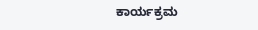ಕಾರ್ಯಕ್ರಮ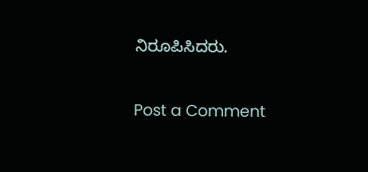ನಿರೂಪಿಸಿದರು.

Post a Comment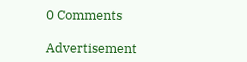0 Comments

Advertisement